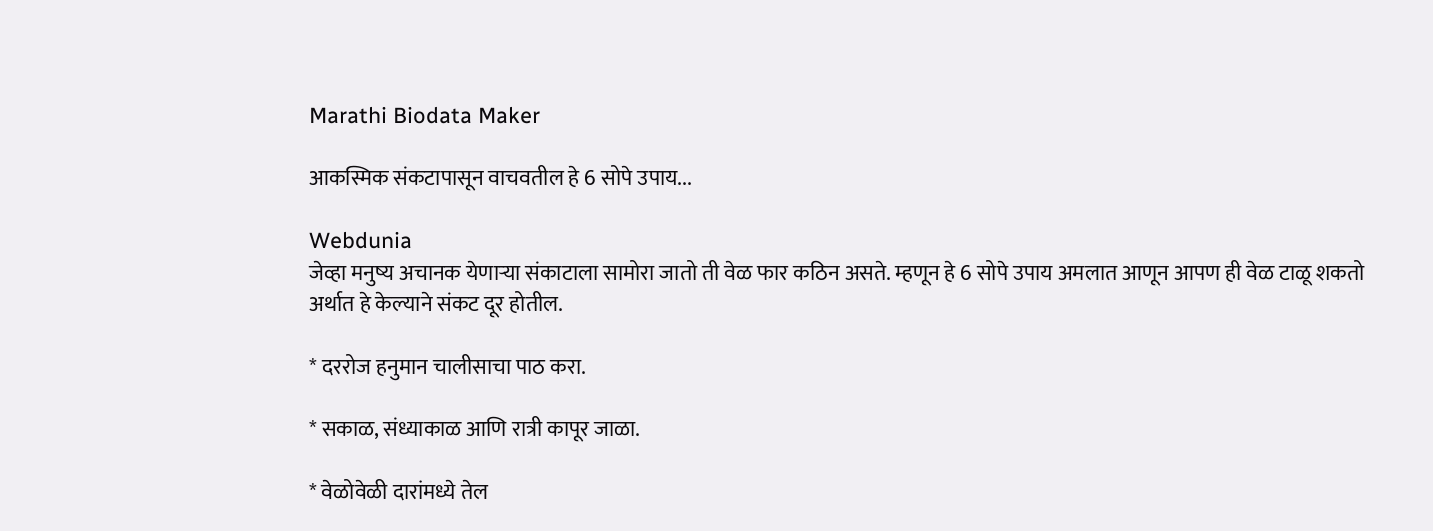Marathi Biodata Maker

आकस्मिक संकटापासून वाचवतील हे 6 सोपे उपाय...

Webdunia
जेव्हा मनुष्य अचानक येणार्‍या संकाटाला सामोरा जातो ती वेळ फार कठिन असते. म्हणून हे 6 सोपे उपाय अमलात आणून आपण ही वेळ टाळू शकतो अर्थात हे केल्याने संकट दूर होतील.

* दररोज हनुमान चालीसाचा पाठ करा.

* सकाळ, संध्याकाळ आणि रात्री कापूर जाळा.

* वेळोवेळी दारांमध्ये तेल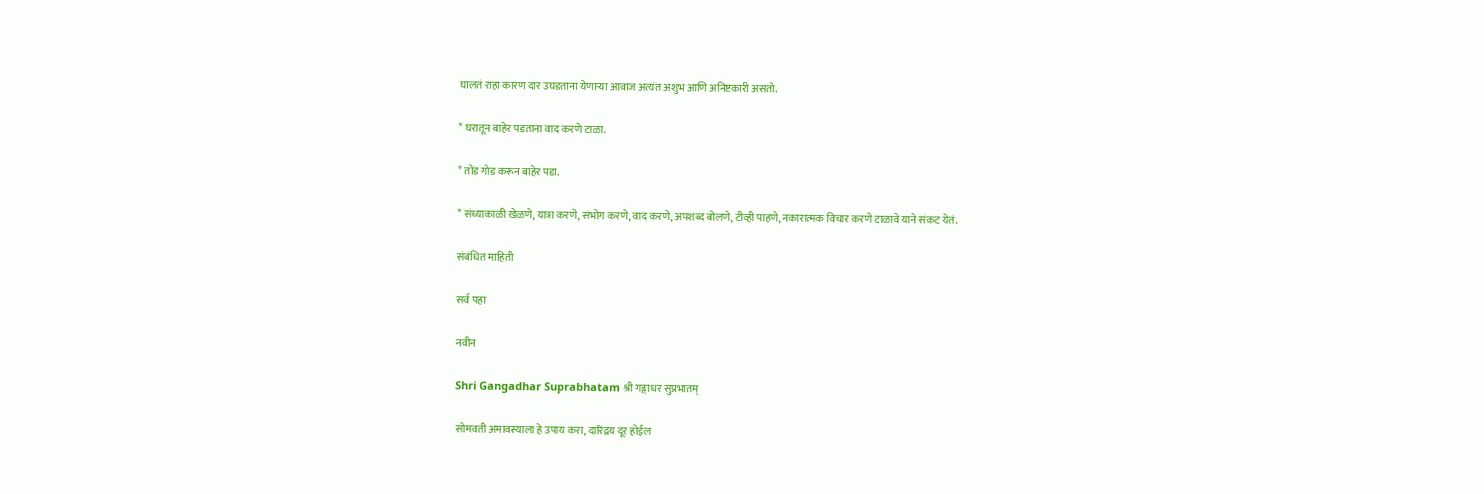घालतं राहा कारण दार उघडताना येणार्‍या आवाज अत्यंत अशुभ आणि अनिष्टकारी असतो.

* घरातून बाहेर पडताना वाद करणे टाळा.

* तोंड गोड करून बाहेर पडा.

* संध्याकाळी खेळणे, यात्रा करणे, संभोग करणे, वाद करणे, अपशब्द बोलणे, टीव्ही पाहणे, नकारात्मक विचार करणे टाळावे याने संकट येतं.

संबंधित माहिती

सर्व पहा

नवीन

Shri Gangadhar Suprabhatam श्री गङ्गाधर सुप्रभातम्

सोमवती अमावस्याला हे उपाय करा, दारिद्रय दूर होईल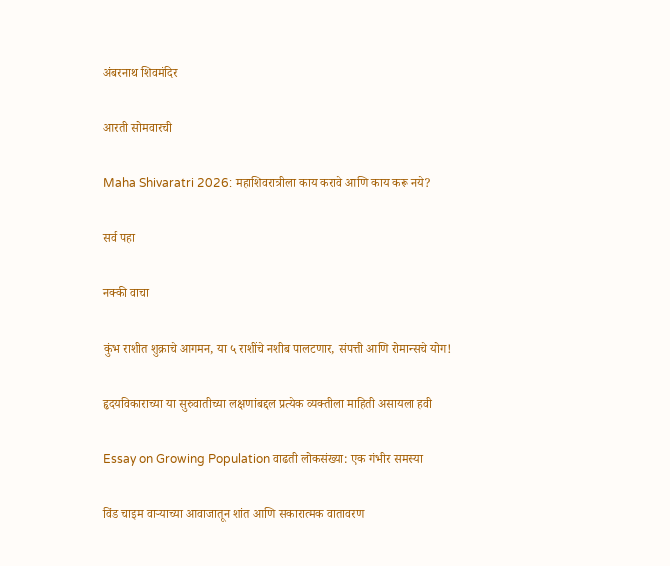अंबरनाथ शिवमंदिर

आरती सोमवारची

Maha Shivaratri 2026: महाशिवरात्रीला काय करावे आणि काय करू नये?

सर्व पहा

नक्की वाचा

कुंभ राशीत शुक्राचे आगमन, या ५ राशींचे नशीब पालटणार, संपत्ती आणि रोमान्सचे योग!

हृदयविकाराच्या या सुरुवातीच्या लक्षणांबद्दल प्रत्येक व्यक्तीला माहिती असायला हवी

Essay on Growing Population वाढती लोकसंख्या: एक गंभीर समस्या

विंड चाइम वाऱ्याच्या आवाजातून शांत आणि सकारात्मक वातावरण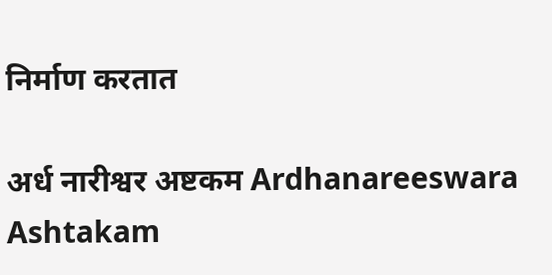निर्माण करतात

अर्ध नारीश्वर अष्टकम Ardhanareeswara Ashtakam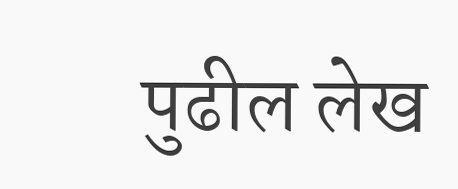पुढील लेख